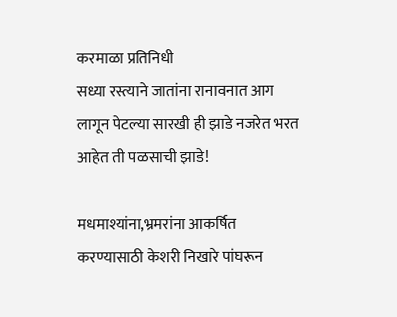करमाळा प्रतिनिधी
सध्या रस्त्याने जातांना रानावनात आग लागून पेटल्या सारखी ही झाडे नजरेत भरत आहेत ती पळसाची झाडे!

मधमाश्यांना,भ्रमरांना आकर्षित करण्यासाठी केशरी निखारे पांघरून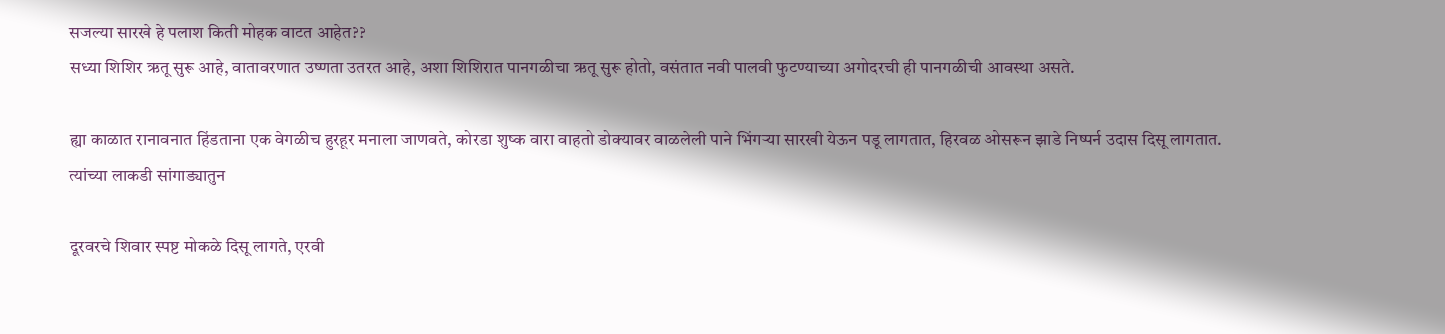सजल्या सारखे हे पलाश किती मोहक वाटत आहेत??
सध्या शिशिर ऋतू सुरू आहे, वातावरणात उष्णता उतरत आहे, अशा शिशिरात पानगळीचा ऋतू सुरू होतो, वसंतात नवी पालवी फुटण्याच्या अगोदरची ही पानगळीची आवस्था असते.

ह्या काळात रानावनात हिंडताना एक वेगळीच हुरहूर मनाला जाणवते, कोरडा शुष्क वारा वाहतो डोक्यावर वाळलेली पाने भिंगऱ्या सारखी येऊन पडू लागतात, हिरवळ ओसरून झाडे निष्पर्न उदास दिसू लागतात. त्यांच्या लाकडी सांगाड्यातुन

दूरवरचे शिवार स्पष्ट मोकळे दिसू लागते, एरवी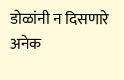डोळांनी न दिसणारे अनेक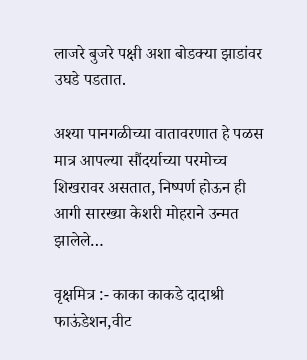लाजरे बुजरे पक्षी अशा बोडक्या झाडांवर उघडे पडतात.

अश्या पानगळीच्या वातावरणात हे पळस मात्र आपल्या सौंदर्याच्या परमोच्च शिखरावर असतात, निष्पर्ण होऊन ही आगी सारख्या केशरी मोहराने उन्मत झालेले…

वृक्षमित्र :- काका काकडे दादाश्री फाऊंडेशन,वीट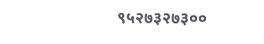९५२७३२७३००